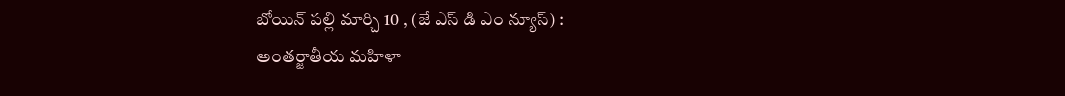బోయిన్ పల్లి మార్చి 10 , (జే ఎస్ డి ఎం న్యూస్) :
అంతర్జాతీయ మహిళా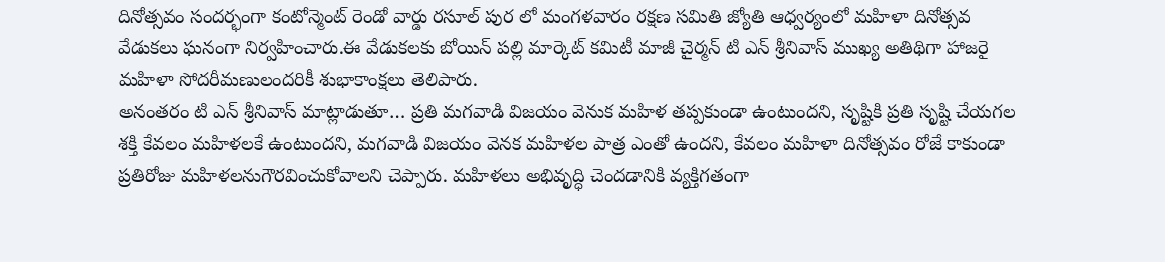దినోత్సవం సందర్భంగా కంటోన్మెంట్ రెండో వార్డు రసూల్ పుర లో మంగళవారం రక్షణ సమితి జ్యోతి ఆధ్వర్యంలో మహిళా దినోత్సవ వేడుకలు ఘనంగా నిర్వహించారు.ఈ వేడుకలకు బోయిన్ పల్లి మార్కెట్ కమిటీ మాజీ చైర్మన్ టి ఎన్ శ్రీనివాస్ ముఖ్య అతిథిగా హాజరై మహిళా సోదరీమణులందరికీ శుభాకాంక్షలు తెలిపారు.
అనంతరం టి ఎన్ శ్రీనివాస్ మాట్లాడుతూ… ప్రతి మగవాడి విజయం వెనుక మహిళ తప్పకుండా ఉంటుందని, సృష్టికి ప్రతి సృష్టి చేయగల శక్తి కేవలం మహిళలకే ఉంటుందని, మగవాడి విజయం వెనక మహిళల పాత్ర ఎంతో ఉందని, కేవలం మహిళా దినోత్సవం రోజే కాకుండా ప్రతిరోజు మహిళలనుగౌరవించుకోవాలని చెప్పారు. మహిళలు అభివృద్ధి చెందడానికి వ్యక్తిగతంగా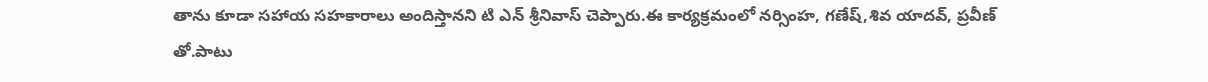తాను కూడా సహాయ సహకారాలు అందిస్తానని టి ఎన్ శ్రీనివాస్ చెప్పారు.ఈ కార్యక్రమంలో నర్సింహ, గణేష్,శివ యాదవ్, ప్రవీణ్ తో.పాటు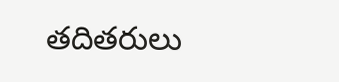తదితరులు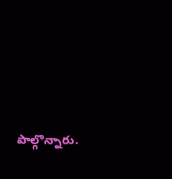పాల్గొన్నారు.